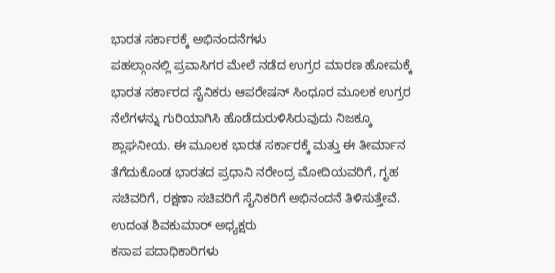ಭಾರತ ಸರ್ಕಾರಕ್ಕೆ ಅಭಿನಂದನೆಗಳು
ಪಹಲ್ಗಾಂನಲ್ಲಿ ಪ್ರವಾಸಿಗರ ಮೇಲೆ ನಡೆದ ಉಗ್ರರ ಮಾರಣ ಹೋಮಕ್ಕೆ ಭಾರತ ಸರ್ಕಾರದ ಸೈನಿಕರು ಆಪರೇಷನ್ ಸಿಂಧೂರ ಮೂಲಕ ಉಗ್ರರ ನೆಲೆಗಳನ್ನು ಗುರಿಯಾಗಿಸಿ ಹೊಡೆದುರುಳಿಸಿರುವುದು ನಿಜಕ್ಕೂ ಶ್ಲಾಘನೀಯ. ಈ ಮೂಲಕ ಭಾರತ ಸರ್ಕಾರಕ್ಕೆ ಮತ್ತು ಈ ತೀರ್ಮಾನ ತೆಗೆದುಕೊಂಡ ಭಾರತದ ಪ್ರಧಾನಿ ನರೇಂದ್ರ ಮೋದಿಯವರಿಗೆ, ಗೃಹ ಸಚಿವರಿಗೆ, ರಕ್ಷಣಾ ಸಚಿವರಿಗೆ ಸೈನಿಕರಿಗೆ ಅಭಿನಂದನೆ ತಿಳಿಸುತ್ತೇವೆ.
ಉದಂತ ಶಿವಕುಮಾರ್ ಅಧ್ಯಕ್ಷರು
ಕಸಾಪ ಪದಾಧಿಕಾರಿಗಳು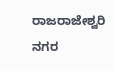ರಾಜರಾಜೇಶ್ವರಿ ನಗರ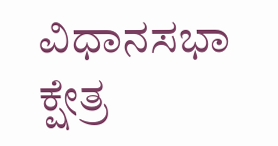ವಿಧಾನಸಭಾ ಕ್ಷೇತ್ರ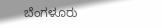ಬೆಂಗಳೂರು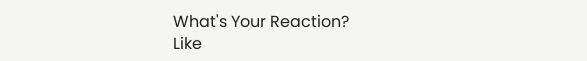What's Your Reaction?
Like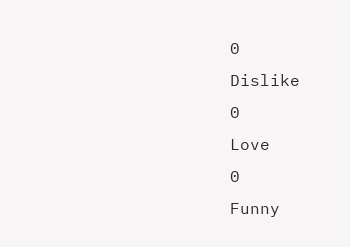0
Dislike
0
Love
0
Funny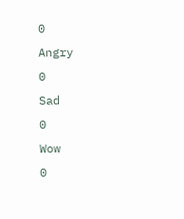0
Angry
0
Sad
0
Wow
0